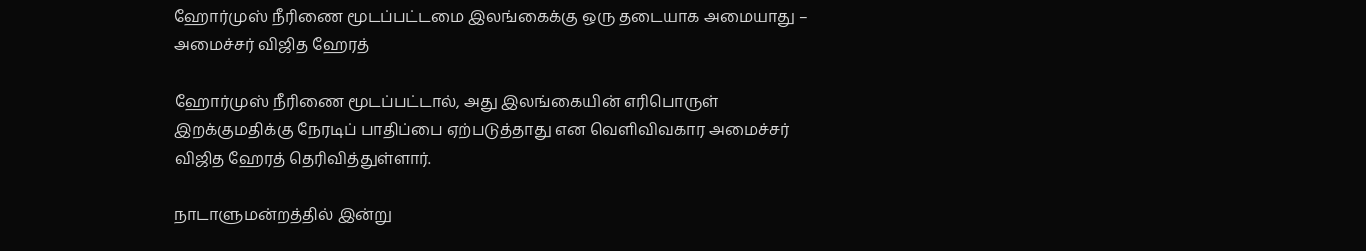ஹோர்முஸ் நீரிணை மூடப்பட்டமை இலங்கைக்கு ஒரு தடையாக அமையாது – அமைச்சர் விஜித ஹேரத்

ஹோர்முஸ் நீரிணை மூடப்பட்டால், அது இலங்கையின் எரிபொருள் இறக்குமதிக்கு நேரடிப் பாதிப்பை ஏற்படுத்தாது என வெளிவிவகார அமைச்சர் விஜித ஹேரத் தெரிவித்துள்ளார்.

நாடாளுமன்றத்தில் இன்று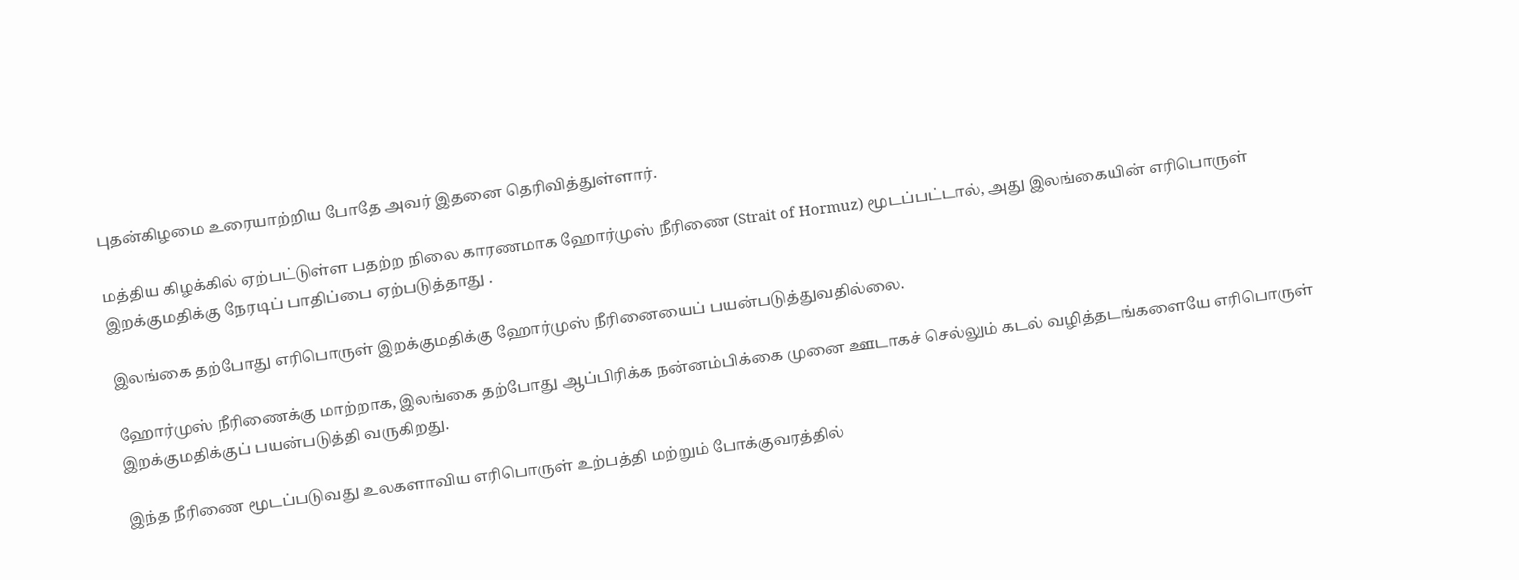புதன்கிழமை உரையாற்றிய போதே அவர் இதனை தெரிவித்துள்ளார்.

மத்திய கிழக்கில் ஏற்பட்டுள்ள பதற்ற நிலை காரணமாக ஹோர்முஸ் நீரிணை (Strait of Hormuz) மூடப்பட்டால், அது இலங்கையின் எரிபொருள் இறக்குமதிக்கு நேரடிப் பாதிப்பை ஏற்படுத்தாது .

இலங்கை தற்போது எரிபொருள் இறக்குமதிக்கு ஹோர்முஸ் நீரினையைப் பயன்படுத்துவதில்லை.

ஹோர்முஸ் நீரிணைக்கு மாற்றாக, இலங்கை தற்போது ஆப்பிரிக்க நன்னம்பிக்கை முனை ஊடாகச் செல்லும் கடல் வழித்தடங்களையே எரிபொருள் இறக்குமதிக்குப் பயன்படுத்தி வருகிறது.

இந்த நீரிணை மூடப்படுவது உலகளாவிய எரிபொருள் உற்பத்தி மற்றும் போக்குவரத்தில்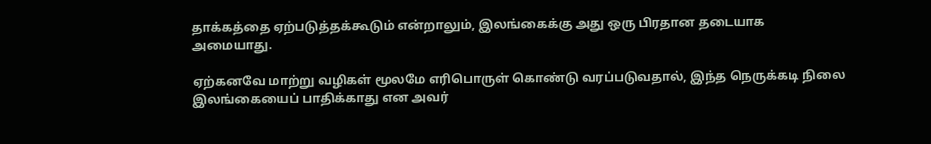தாக்கத்தை ஏற்படுத்தக்கூடும் என்றாலும், இலங்கைக்கு அது ஒரு பிரதான தடையாக அமையாது.

ஏற்கனவே மாற்று வழிகள் மூலமே எரிபொருள் கொண்டு வரப்படுவதால், இந்த நெருக்கடி நிலை இலங்கையைப் பாதிக்காது என அவர்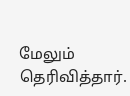மேலும் தெரிவித்தார்.